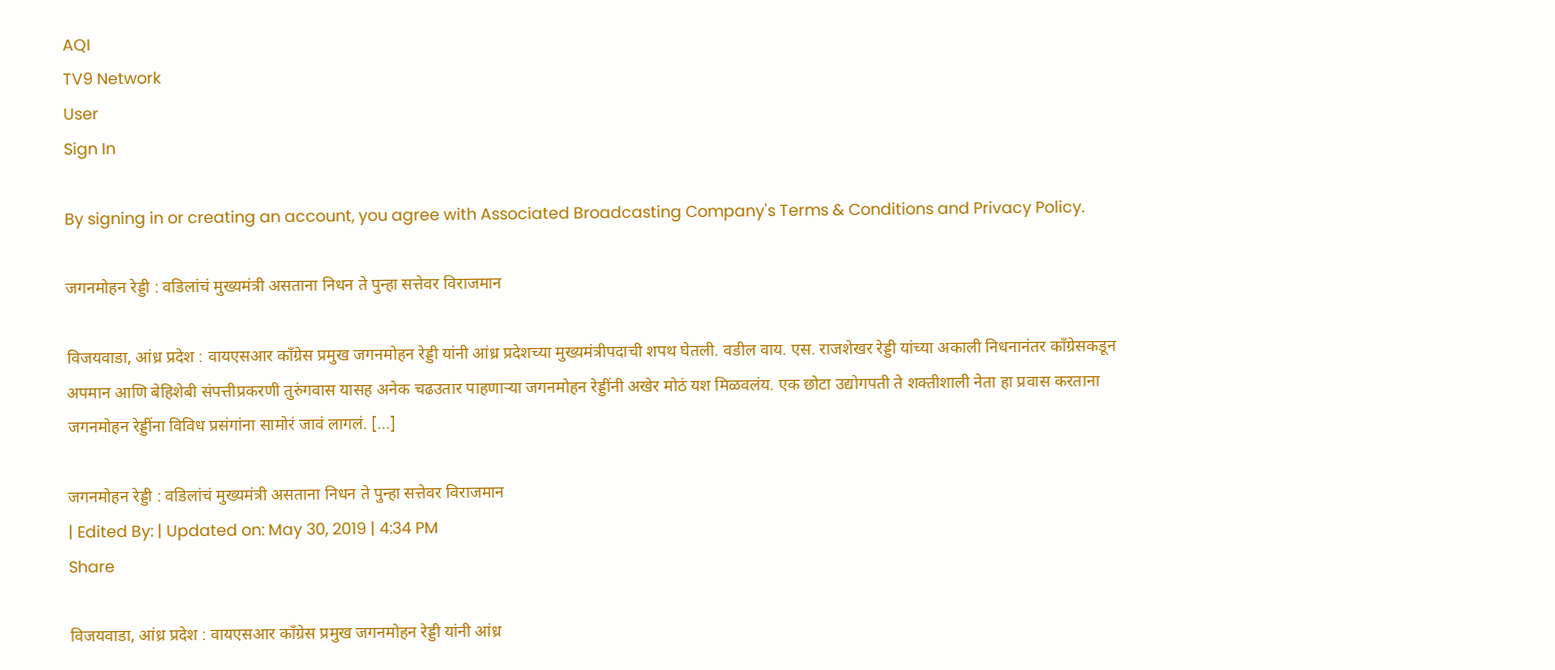AQI
TV9 Network
User
Sign In

By signing in or creating an account, you agree with Associated Broadcasting Company's Terms & Conditions and Privacy Policy.

जगनमोहन रेड्डी : वडिलांचं मुख्यमंत्री असताना निधन ते पुन्हा सत्तेवर विराजमान

विजयवाडा, आंध्र प्रदेश : वायएसआर काँग्रेस प्रमुख जगनमोहन रेड्डी यांनी आंध्र प्रदेशच्या मुख्यमंत्रीपदाची शपथ घेतली. वडील वाय. एस. राजशेखर रेड्डी यांच्या अकाली निधनानंतर काँग्रेसकडून अपमान आणि बेहिशेबी संपत्तीप्रकरणी तुरुंगवास यासह अनेक चढउतार पाहणाऱ्या जगनमोहन रेड्डींनी अखेर मोठं यश मिळवलंय. एक छोटा उद्योगपती ते शक्तीशाली नेता हा प्रवास करताना जगनमोहन रेड्डींना विविध प्रसंगांना सामोरं जावं लागलं. […]

जगनमोहन रेड्डी : वडिलांचं मुख्यमंत्री असताना निधन ते पुन्हा सत्तेवर विराजमान
| Edited By: | Updated on: May 30, 2019 | 4:34 PM
Share

विजयवाडा, आंध्र प्रदेश : वायएसआर काँग्रेस प्रमुख जगनमोहन रेड्डी यांनी आंध्र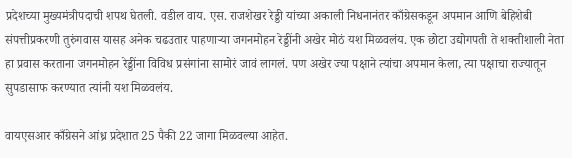प्रदेशच्या मुख्यमंत्रीपदाची शपथ घेतली. वडील वाय. एस. राजशेखर रेड्डी यांच्या अकाली निधनानंतर काँग्रेसकडून अपमान आणि बेहिशेबी संपत्तीप्रकरणी तुरुंगवास यासह अनेक चढउतार पाहणाऱ्या जगनमोहन रेड्डींनी अखेर मोठं यश मिळवलंय. एक छोटा उद्योगपती ते शक्तीशाली नेता हा प्रवास करताना जगनमोहन रेड्डींना विविध प्रसंगांना सामोरं जावं लागलं. पण अखेर ज्या पक्षाने त्यांचा अपमान केला, त्या पक्षाचा राज्यातून सुपडासाफ करण्यात त्यांनी यश मिळवलंय.

वायएसआर काँग्रेसने आंध्र प्रदेशात 25 पैकी 22 जागा मिळवल्या आहेत.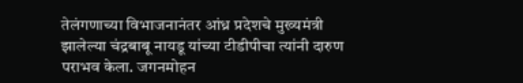तेलंगणाच्या विभाजनानंतर आंध्र प्रदेशचे मुख्यमंत्री झालेल्या चंद्रबाबू नायडू यांच्या टीडीपीचा त्यांनी दारुण पराभव केला. जगनमोहन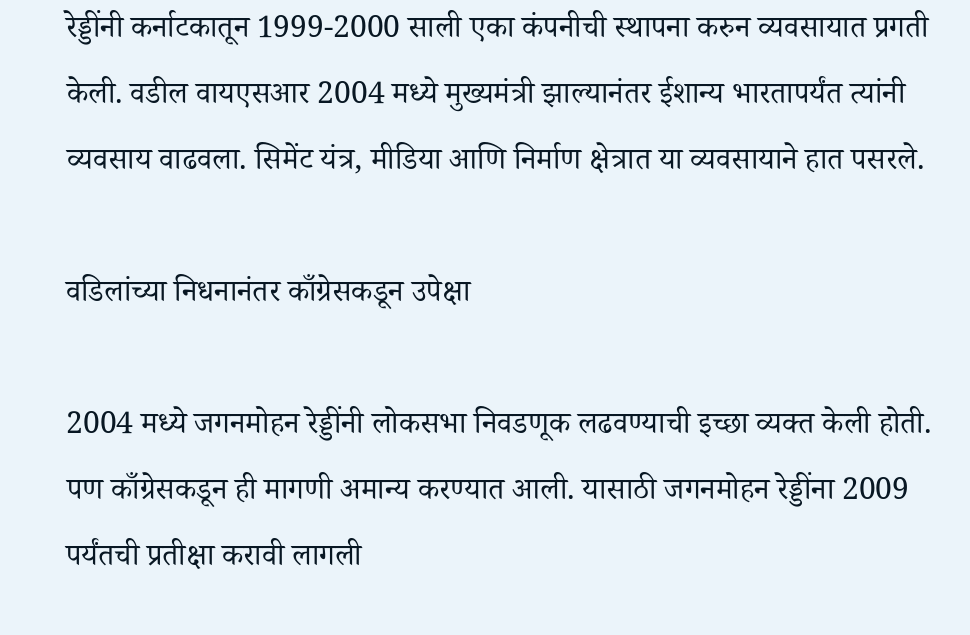रेड्डींनी कर्नाटकातून 1999-2000 साली एका कंपनीची स्थापना करुन व्यवसायात प्रगती केली. वडील वायएसआर 2004 मध्ये मुख्यमंत्री झाल्यानंतर ईशान्य भारतापर्यंत त्यांनी व्यवसाय वाढवला. सिमेंट यंत्र, मीडिया आणि निर्माण क्षेत्रात या व्यवसायाने हात पसरले.

वडिलांच्या निधनानंतर काँग्रेसकडून उपेक्षा

2004 मध्ये जगनमोहन रेड्डींनी लोकसभा निवडणूक लढवण्याची इच्छा व्यक्त केली होती. पण काँग्रेसकडून ही मागणी अमान्य करण्यात आली. यासाठी जगनमोहन रेड्डींना 2009 पर्यंतची प्रतीक्षा करावी लागली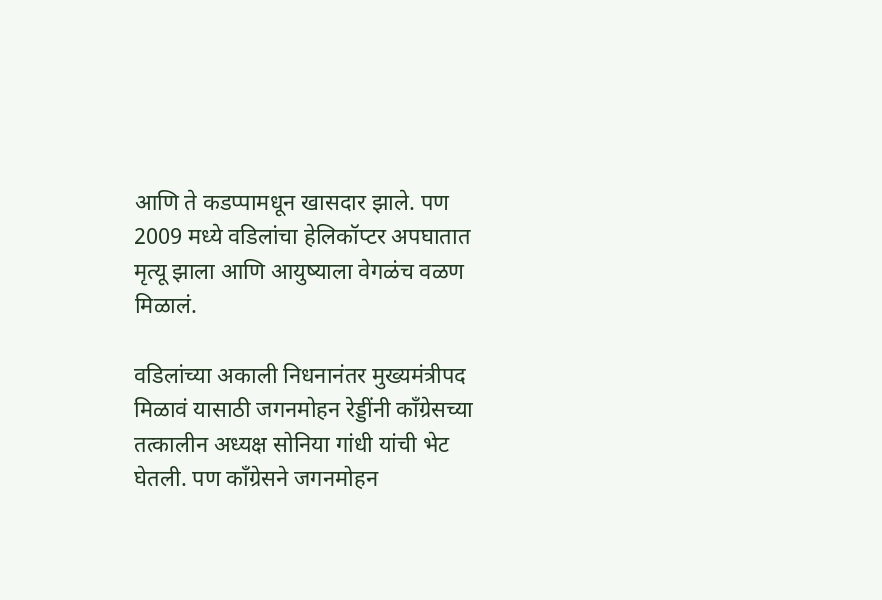आणि ते कडप्पामधून खासदार झाले. पण 2009 मध्ये वडिलांचा हेलिकॉप्टर अपघातात मृत्यू झाला आणि आयुष्याला वेगळंच वळण मिळालं.

वडिलांच्या अकाली निधनानंतर मुख्यमंत्रीपद मिळावं यासाठी जगनमोहन रेड्डींनी काँग्रेसच्या तत्कालीन अध्यक्ष सोनिया गांधी यांची भेट घेतली. पण काँग्रेसने जगनमोहन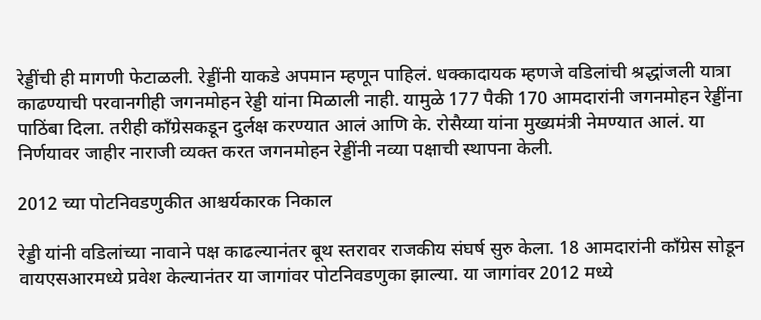रेड्डींची ही मागणी फेटाळली. रेड्डींनी याकडे अपमान म्हणून पाहिलं. धक्कादायक म्हणजे वडिलांची श्रद्धांजली यात्रा काढण्याची परवानगीही जगनमोहन रेड्डी यांना मिळाली नाही. यामुळे 177 पैकी 170 आमदारांनी जगनमोहन रेड्डींना पाठिंबा दिला. तरीही काँग्रेसकडून दुर्लक्ष करण्यात आलं आणि के. रोसैय्या यांना मुख्यमंत्री नेमण्यात आलं. या निर्णयावर जाहीर नाराजी व्यक्त करत जगनमोहन रेड्डींनी नव्या पक्षाची स्थापना केली.

2012 च्या पोटनिवडणुकीत आश्चर्यकारक निकाल

रेड्डी यांनी वडिलांच्या नावाने पक्ष काढल्यानंतर बूथ स्तरावर राजकीय संघर्ष सुरु केला. 18 आमदारांनी काँग्रेस सोडून वायएसआरमध्ये प्रवेश केल्यानंतर या जागांवर पोटनिवडणुका झाल्या. या जागांवर 2012 मध्ये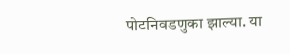पोटनिवडणुका झाल्या. या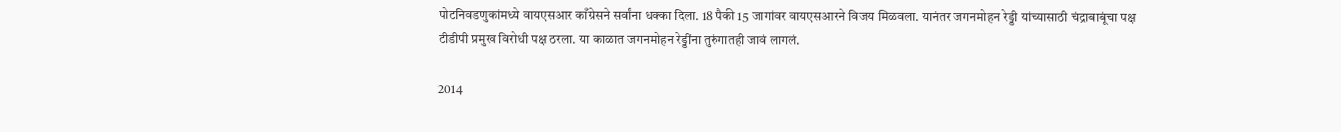पोटनिवडणुकांमध्ये वायएसआर काँग्रेसने सर्वांना धक्का दिला. 18 पैकी 15 जागांवर वायएसआरने विजय मिळवला. यानंतर जगनमोहन रेड्डी यांच्यासाठी चंद्राबाबूंचा पक्ष टीडीपी प्रमुख विरोधी पक्ष ठरला. या काळात जगनमोहन रेड्डींना तुरुंगातही जावं लागलं.

2014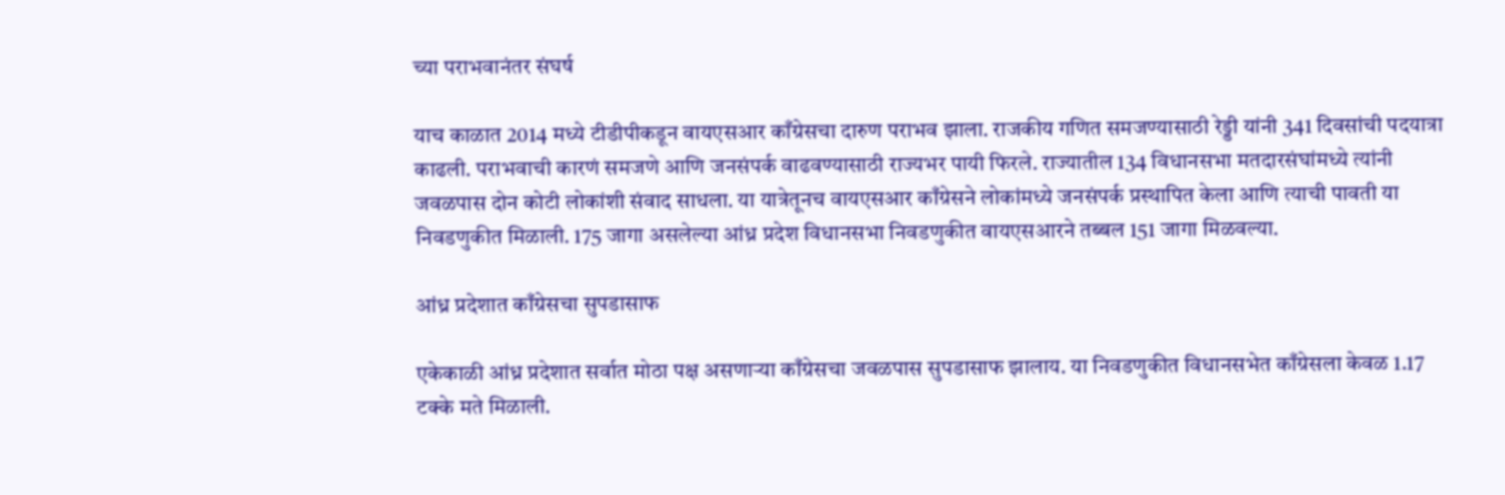च्या पराभवानंतर संघर्ष

याच काळात 2014 मध्ये टीडीपीकडून वायएसआर काँग्रेसचा दारुण पराभव झाला. राजकीय गणित समजण्यासाठी रेड्डी यांनी 341 दिवसांची पदयात्रा काढली. पराभवाची कारणं समजणे आणि जनसंपर्क वाढवण्यासाठी राज्यभर पायी फिरले. राज्यातील 134 विधानसभा मतदारसंघांमध्ये त्यांनी जवळपास दोन कोटी लोकांशी संवाद साधला. या यात्रेतूनच वायएसआर काँग्रेसने लोकांमध्ये जनसंपर्क प्रस्थापित केला आणि त्याची पावती या निवडणुकीत मिळाली. 175 जागा असलेल्या आंध्र प्रदेश विधानसभा निवडणुकीत वायएसआरने तब्बल 151 जागा मिळवल्या.

आंध्र प्रदेशात काँग्रेसचा सुपडासाफ

एकेकाळी आंध्र प्रदेशात सर्वात मोठा पक्ष असणाऱ्या काँग्रेसचा जवळपास सुपडासाफ झालाय. या निवडणुकीत विधानसभेत काँग्रेसला केवळ 1.17 टक्के मते मिळाली.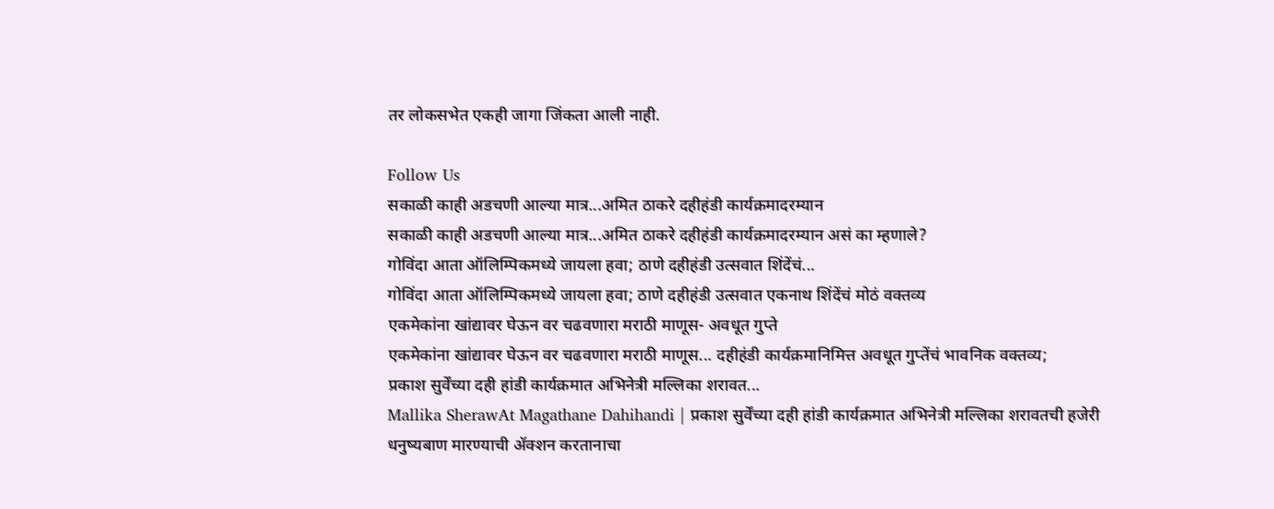तर लोकसभेत एकही जागा जिंकता आली नाही.

Follow Us
सकाळी काही अडचणी आल्या मात्र...अमित ठाकरे दहीहंडी कार्यक्रमादरम्यान
सकाळी काही अडचणी आल्या मात्र...अमित ठाकरे दहीहंडी कार्यक्रमादरम्यान असं का म्हणाले?
गोविंदा आता ऑलिम्पिकमध्ये जायला हवा; ठाणे दहीहंडी उत्सवात शिंदेंचं...
गोविंदा आता ऑलिम्पिकमध्ये जायला हवा; ठाणे दहीहंडी उत्सवात एकनाथ शिंदेंचं मोठं वक्तव्य
एकमेकांना खांद्यावर घेऊन वर चढवणारा मराठी माणूस- अवधूत गुप्ते
एकमेकांना खांद्यावर घेऊन वर चढवणारा मराठी माणूस... दहीहंडी कार्यक्रमानिमित्त अवधूत गुप्तेंचं भावनिक वक्तव्य;
प्रकाश सुर्वेंच्या दही हांडी कार्यक्रमात अभिनेत्री मल्लिका शरावत...
Mallika SherawAt Magathane Dahihandi | प्रकाश सुर्वेंच्या दही हांडी कार्यक्रमात अभिनेत्री मल्लिका शरावतची हजेरी
धनुष्यबाण मारण्याची ॲक्शन करतानाचा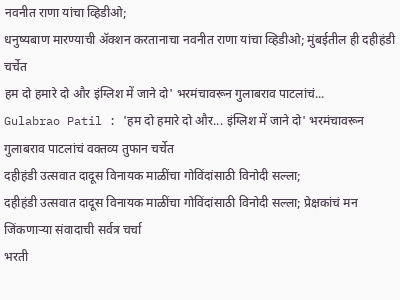नवनीत राणा यांचा व्हिडीओ;
धनुष्यबाण मारण्याची ॲक्शन करतानाचा नवनीत राणा यांचा व्हिडीओ; मुंबईतील ही दहीहंडी चर्चेत
हम दो हमारे दो और इंग्लिश में जाने दो' भरमंचावरून गुलाबराव पाटलांचं...
Gulabrao Patil : 'हम दो हमारे दो और... इंग्लिश में जाने दो' भरमंचावरून गुलाबराव पाटलांचं वक्तव्य तुफान चर्चेत
दहीहंडी उत्सवात दादूस विनायक माळींचा गोविंदांसाठी विनोदी सल्ला;
दहीहंडी उत्सवात दादूस विनायक माळींचा गोविंदांसाठी विनोदी सल्ला; प्रेक्षकांचं मन जिंकणाऱ्या संवादाची सर्वत्र चर्चा
भरती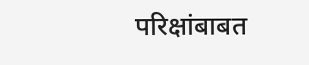परिक्षांबाबत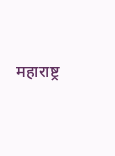महाराष्ट्र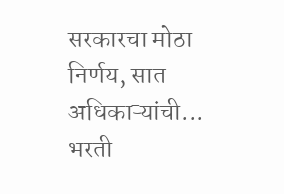सरकारचा मोठा निर्णय, सात अधिकाऱ्यांची...
भरती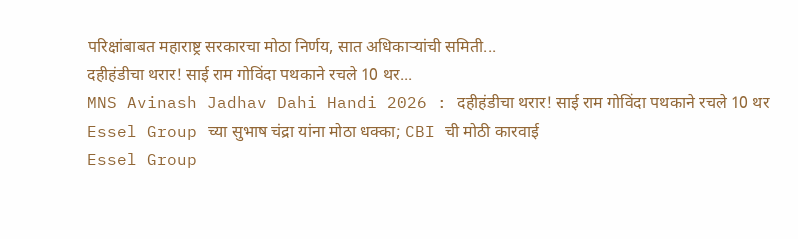परिक्षांबाबत महाराष्ट्र सरकारचा मोठा निर्णय, सात अधिकाऱ्यांची समिती...
दहीहंडीचा थरार! साई राम गोविंदा पथकाने रचले 10 थर...
MNS Avinash Jadhav Dahi Handi 2026 : दहीहंडीचा थरार! साई राम गोविंदा पथकाने रचले 10 थर
Essel Group च्या सुभाष चंद्रा यांना मोठा धक्का; CBI ची मोठी कारवाई
Essel Group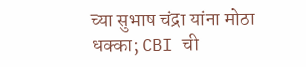च्या सुभाष चंद्रा यांना मोठा धक्का; CBI ची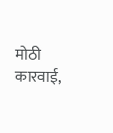मोठी कारवाई,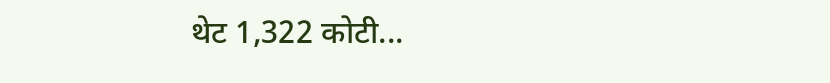थेट 1,322 कोटी...